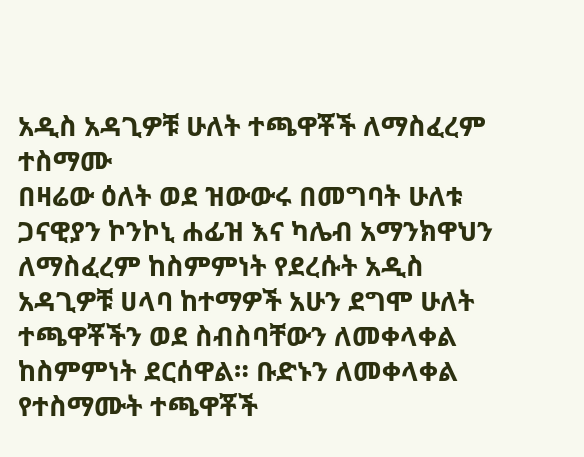አዲስ አዳጊዎቹ ሁለት ተጫዋቾች ለማስፈረም ተስማሙ
በዛሬው ዕለት ወደ ዝውውሩ በመግባት ሁለቱ ጋናዊያን ኮንኮኒ ሐፊዝ እና ካሌብ አማንክዋህን ለማስፈረም ከስምምነት የደረሱት አዲስ አዳጊዎቹ ሀላባ ከተማዎች አሁን ደግሞ ሁለት ተጫዋቾችን ወደ ስብስባቸውን ለመቀላቀል ከስምምነት ደርሰዋል። ቡድኑን ለመቀላቀል የተስማሙት ተጫዋቾች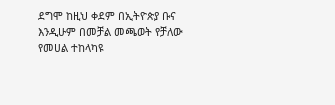ደግሞ ከዚህ ቀደም በኢትዮጵያ ቡና እንዲሁም በመቻል መጫወት የቻለው የመሀል ተከላካዩ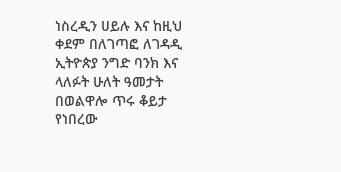ነስረዲን ሀይሉ እና ከዚህ ቀደም በለገጣፎ ለገዳዲ ኢትዮጵያ ንግድ ባንክ እና ላለፉት ሁለት ዓመታት በወልዋሎ ጥሩ ቆይታ የነበረው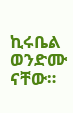ኪሩቤል ወንድሙ ናቸው።